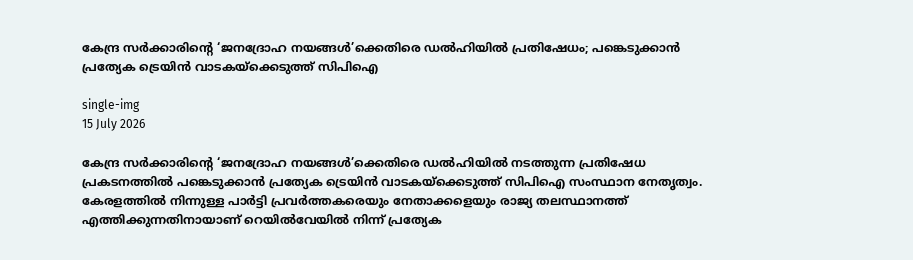കേന്ദ്ര സര്‍ക്കാരിന്റെ ‘ജനദ്രോഹ നയങ്ങള്‍’ക്കെതിരെ ഡല്‍ഹിയില്‍ പ്രതിഷേധം; പങ്കെടുക്കാന്‍ പ്രത്യേക ട്രെയിന്‍ വാടകയ്ക്കെടുത്ത് സിപിഐ

single-img
15 July 2026

കേന്ദ്ര സര്‍ക്കാരിന്റെ ‘ജനദ്രോഹ നയങ്ങള്‍’ക്കെതിരെ ഡല്‍ഹിയില്‍ നടത്തുന്ന പ്രതിഷേധ പ്രകടനത്തില്‍ പങ്കെടുക്കാന്‍ പ്രത്യേക ട്രെയിന്‍ വാടകയ്ക്കെടുത്ത് സിപിഐ സംസ്ഥാന നേതൃത്വം. കേരളത്തില്‍ നിന്നുള്ള പാര്‍ട്ടി പ്രവര്‍ത്തകരെയും നേതാക്കളെയും രാജ്യ തലസ്ഥാനത്ത് എത്തിക്കുന്നതിനായാണ് റെയില്‍വേയില്‍ നിന്ന് പ്രത്യേക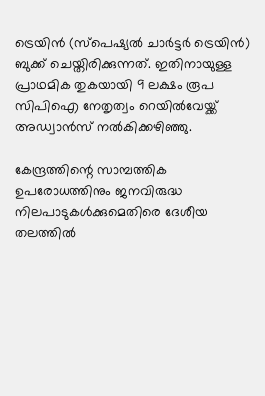ട്രെയിന്‍ (സ്‌പെഷ്യല്‍ ചാര്‍ട്ടര്‍ ട്രെയിന്‍) ബുക്ക് ചെയ്തിരിക്കുന്നത്. ഇതിനായുള്ള പ്രാഥമിക തുകയായി 9 ലക്ഷം രൂപ സിപിഐ നേതൃത്വം റെയില്‍വേയ്ക്ക് അഡ്വാന്‍സ് നല്‍കിക്കഴിഞ്ഞു.

കേന്ദ്രത്തിന്റെ സാമ്പത്തിക ഉപരോധത്തിനും ജനവിരുദ്ധ നിലപാടുകള്‍ക്കുമെതിരെ ദേശീയ തലത്തില്‍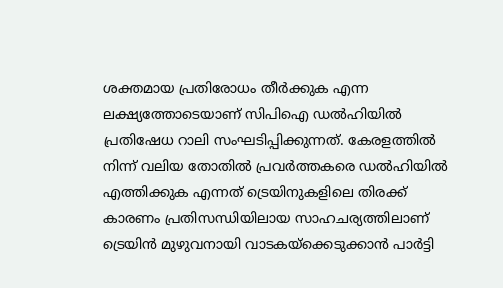ശക്തമായ പ്രതിരോധം തീര്‍ക്കുക എന്ന ലക്ഷ്യത്തോടെയാണ് സിപിഐ ഡല്‍ഹിയില്‍ പ്രതിഷേധ റാലി സംഘടിപ്പിക്കുന്നത്. കേരളത്തില്‍ നിന്ന് വലിയ തോതില്‍ പ്രവര്‍ത്തകരെ ഡല്‍ഹിയില്‍ എത്തിക്കുക എന്നത് ട്രെയിനുകളിലെ തിരക്ക് കാരണം പ്രതിസന്ധിയിലായ സാഹചര്യത്തിലാണ് ട്രെയിന്‍ മുഴുവനായി വാടകയ്ക്കെടുക്കാന്‍ പാര്‍ട്ടി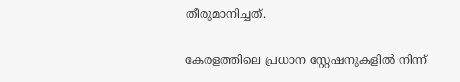തീരുമാനിച്ചത്.

കേരളത്തിലെ പ്രധാന സ്റ്റേഷനുകളില്‍ നിന്ന്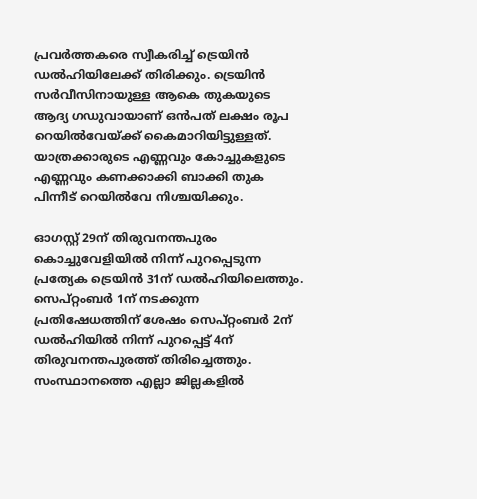പ്രവര്‍ത്തകരെ സ്വീകരിച്ച് ട്രെയിന്‍ ഡല്‍ഹിയിലേക്ക് തിരിക്കും. ട്രെയിന്‍ സര്‍വീസിനായുള്ള ആകെ തുകയുടെ ആദ്യ ഗഡുവായാണ് ഒന്‍പത് ലക്ഷം രൂപ റെയില്‍വേയ്ക്ക് കൈമാറിയിട്ടുള്ളത്. യാത്രക്കാരുടെ എണ്ണവും കോച്ചുകളുടെ എണ്ണവും കണക്കാക്കി ബാക്കി തുക പിന്നീട് റെയില്‍വേ നിശ്ചയിക്കും.

ഓഗസ്റ്റ് 29ന് തിരുവനന്തപുരം കൊച്ചുവേളിയില്‍ നിന്ന് പുറപ്പെടുന്ന പ്രത്യേക ട്രെയിന്‍ 31ന് ഡല്‍ഹിയിലെത്തും. സെപ്റ്റംബര്‍ 1ന് നടക്കുന്ന പ്രതിഷേധത്തിന് ശേഷം സെപ്റ്റംബര്‍ 2ന് ഡല്‍ഹിയില്‍ നിന്ന് പുറപ്പെട്ട് 4ന് തിരുവനന്തപുരത്ത് തിരിച്ചെത്തും. സംസ്ഥാനത്തെ എല്ലാ ജില്ലകളില്‍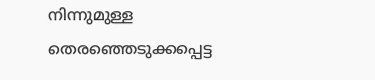നിന്നുമുള്ള തെരഞ്ഞെടുക്കപ്പെട്ട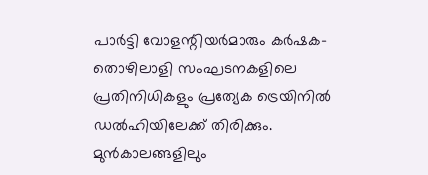പാര്‍ട്ടി വോളന്റിയര്‍മാരും കര്‍ഷക-തൊഴിലാളി സംഘടനകളിലെ പ്രതിനിധികളും പ്രത്യേക ട്രെയിനില്‍ ഡല്‍ഹിയിലേക്ക് തിരിക്കും. മുന്‍കാലങ്ങളിലും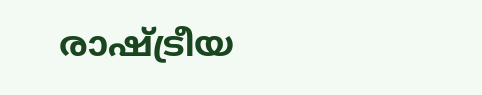രാഷ്ട്രീയ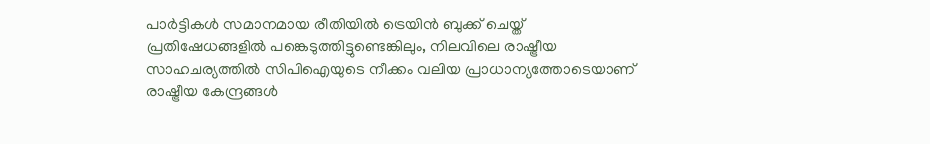പാര്‍ട്ടികള്‍ സമാനമായ രീതിയില്‍ ട്രെയിന്‍ ബുക്ക് ചെയ്ത് പ്രതിഷേധങ്ങളില്‍ പങ്കെടുത്തിട്ടുണ്ടെങ്കിലും, നിലവിലെ രാഷ്ട്രീയ സാഹചര്യത്തില്‍ സിപിഐയുടെ നീക്കം വലിയ പ്രാധാന്യത്തോടെയാണ് രാഷ്ട്രീയ കേന്ദ്രങ്ങള്‍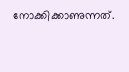നോക്കിക്കാണുന്നത്.